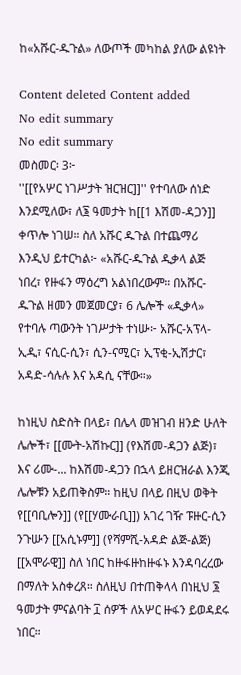ከ«አሹር-ዱጉል» ለውጦች መካከል ያለው ልዩነት

Content deleted Content added
No edit summary
No edit summary
መስመር፡ 3፦
''[[የአሦር ነገሥታት ዝርዝር]]'' የተባለው ሰነድ እንደሚለው፣ ለ፮ ዓመታት ከ[[1 እሽመ-ዳጋን]] ቀጥሎ ነገሠ። ስለ አሹር ዱጉል በተጨማሪ እንዲህ ይተርካል፦ «አሹር-ዱጉል ዲቃላ ልጅ ነበረ፣ የዙፋን ማዕረግ አልነበረውም። በአሹር-ዱጉል ዘመን መጀመርያ፣ 6 ሌሎች «ዲቃላ» የተባሉ ጣውንት ነገሥታት ተነሡ፦ አሹር-አፕላ-ኢዲ፣ ናሲር-ሲን፣ ሲን-ናሚር፣ ኢፕቂ-ኢሽታር፣ አዳድ-ሳሉሉ እና አዳሲ ናቸው።»

ከነዚህ ስድስት በላይ፣ በሌላ መዝገብ ዘንድ ሁለት ሌሎች፣ [[ሙት-አሽኩር]] (የእሽመ-ዳጋን ልጅ)፣ እና ሪሙ-... ከእሽመ-ዳጋን በኋላ ይዘርዝራል እንጂ ሌሎቹን አይጠቅስም። ከዚህ በላይ በዚህ ወቅት የ[[ባቢሎን]] (የ[[ሃሙራቢ]]) አገረ ገዥ ፑዙር-ሲን ንጉሡን [[አሲኑም]] (የሻምሺ-አዳድ ልጅ-ልጅ) [[አሞራዊ]] ስለ ነበር ከዙፋዙከዙፋኑ እንዳባረረው በማለት አስቀረጸ። ስለዚህ በተጠቅላላ በነዚህ ፮ ዓመታት ምናልባት ፲ ሰዎች ለአሦር ዙፋን ይወዳደሩ ነበር።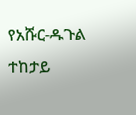የአሹር-ዱጉል ተከታይ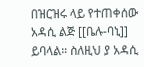በዝርዝሩ ላይ የተጠቀሰው አዳሲ ልጅ [[ቤሉ-ባኒ]] ይባላል። ስለዚህ ያ አዳሲ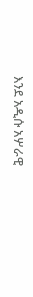እንደ አዲሱ አሦራዊ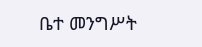ቤተ መንግሥት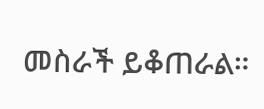መስራች ይቆጠራል።